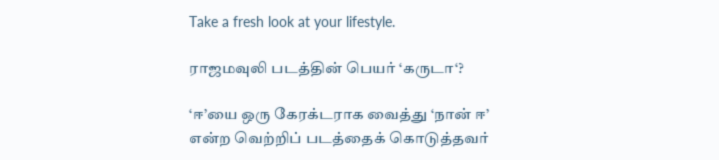Take a fresh look at your lifestyle.

ராஜமவுலி படத்தின் பெயர் ‘கருடா‘?

‘ஈ’யை ஒரு கேரக்டராக வைத்து ‘நான் ஈ’ என்ற வெற்றிப் படத்தைக் கொடுத்தவர்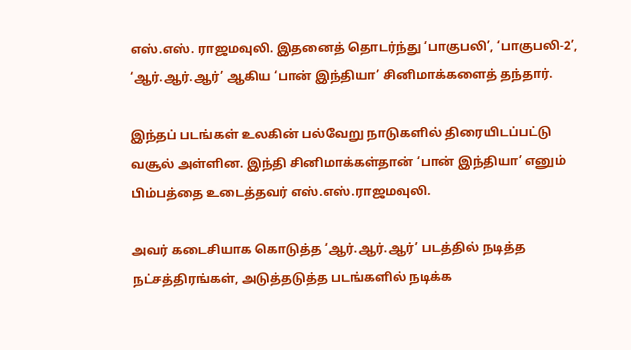எஸ்.எஸ். ராஜமவுலி. இதனைத் தொடர்ந்து ‘பாகுபலி’, ‘பாகுபலி-2’, ‘ஆர்.ஆர்.ஆர்’ ஆகிய ‘பான் இந்தியா’ சினிமாக்களைத் தந்தார்.

இந்தப் படங்கள் உலகின் பல்வேறு நாடுகளில் திரையிடப்பட்டு வசூல் அள்ளின. இந்தி சினிமாக்கள்தான் ‘பான் இந்தியா’ எனும் பிம்பத்தை உடைத்தவர் எஸ்.எஸ்.ராஜமவுலி.

அவர் கடைசியாக கொடுத்த ‘ஆர்.ஆர்.ஆர்’ படத்தில் நடித்த நட்சத்திரங்கள், அடுத்தடுத்த படங்களில் நடிக்க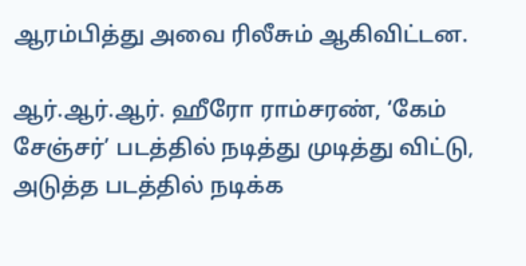ஆரம்பித்து அவை ரிலீசும் ஆகிவிட்டன.

ஆர்.ஆர்.ஆர். ஹீரோ ராம்சரண், ‘கேம் சேஞ்சர்’ படத்தில் நடித்து முடித்து விட்டு, அடுத்த படத்தில் நடிக்க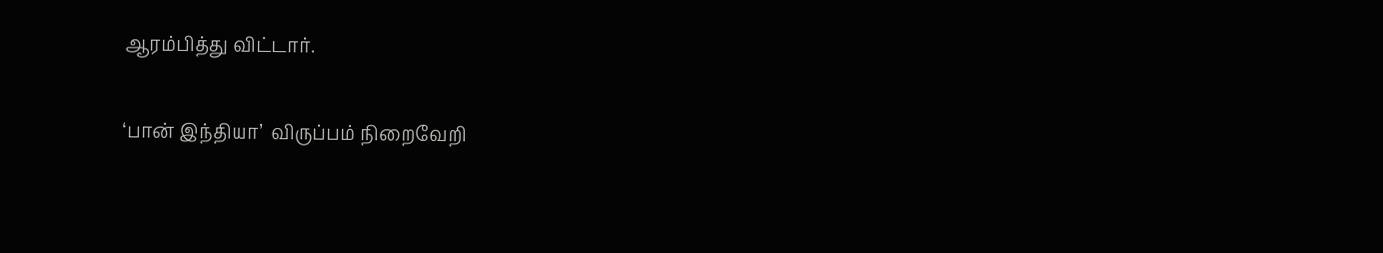ஆரம்பித்து விட்டார்.

‘பான் இந்தியா’  விருப்பம் நிறைவேறி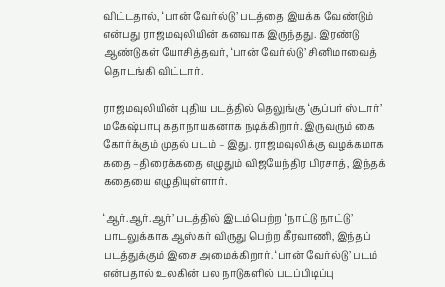விட்டதால், ‘பான் வேர்ல்டு’ படத்தை இயக்க வேண்டும் என்பது ராஜமவுலியின் கனவாக இருந்தது. இரண்டு ஆண்டுகள் யோசித்தவர், ‘பான் வேர்ல்டு’ சினிமாவைத் தொடங்கி விட்டார்.

ராஜமவுலியின் புதிய படத்தில் தெலுங்கு ‘சூப்பர் ஸ்டார்’ மகேஷ்பாபு கதாநாயகனாக நடிக்கிறார். இருவரும் கை கோர்க்கும் முதல் படம் – இது. ராஜமவுலிக்கு வழக்கமாக கதை –திரைக்கதை எழுதும் விஜயேந்திர பிரசாத், இந்தக் கதையை எழுதியுள்ளார்.

‘ஆர்.ஆர்.ஆர்’ படத்தில் இடம்பெற்ற ‘நாட்டு நாட்டு’ பாடலுக்காக ஆஸ்கர் விருது பெற்ற கீரவாணி, இந்தப் படத்துக்கும் இசை அமைக்கிறார். ‘பான் வேர்ல்டு’ படம் என்பதால் உலகின் பல நாடுகளில் படப்பிடிப்பு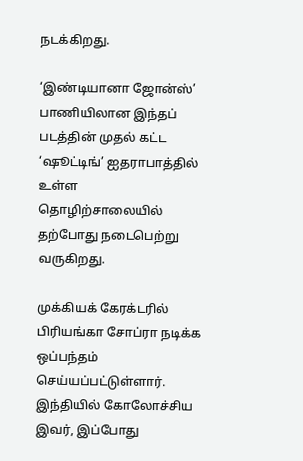நடக்கிறது.

‘இண்டியானா ஜோன்ஸ்’ பாணியிலான இந்தப் படத்தின் முதல் கட்ட ‘ஷூட்டிங்’ ஐதராபாத்தில் உள்ள தொழிற்சாலையில் தற்போது நடைபெற்று வருகிறது.

முக்கியக் கேரக்டரில் பிரியங்கா சோப்ரா நடிக்க ஒப்பந்தம் செய்யப்பட்டுள்ளார். இந்தியில் கோலோச்சிய இவர், இப்போது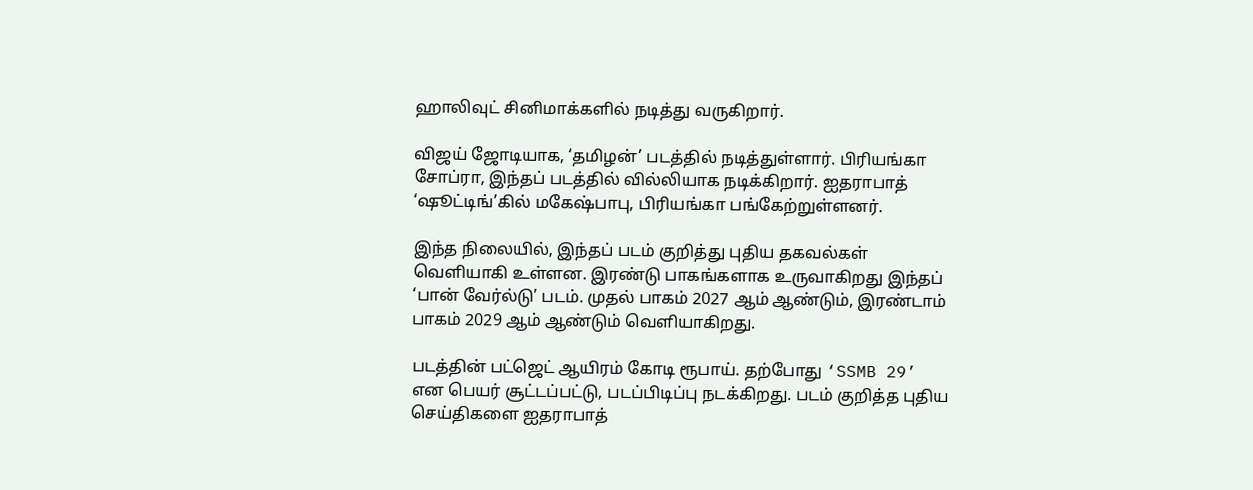ஹாலிவுட் சினிமாக்களில் நடித்து வருகிறார்.

விஜய் ஜோடியாக, ‘தமிழன்’ படத்தில் நடித்துள்ளார். பிரியங்கா சோப்ரா, இந்தப் படத்தில் வில்லியாக நடிக்கிறார். ஐதராபாத் ‘ஷூட்டிங்’கில் மகேஷ்பாபு, பிரியங்கா பங்கேற்றுள்ளனர்.

இந்த நிலையில், இந்தப் படம் குறித்து புதிய தகவல்கள் வெளியாகி உள்ளன. இரண்டு பாகங்களாக உருவாகிறது இந்தப் ‘பான் வேர்ல்டு’ படம். முதல் பாகம் 2027 ஆம் ஆண்டும், இரண்டாம் பாகம் 2029 ஆம் ஆண்டும் வெளியாகிறது.

படத்தின் பட்ஜெட் ஆயிரம் கோடி ரூபாய். தற்போது ‘SSMB 29’ என பெயர் சூட்டப்பட்டு, படப்பிடிப்பு நடக்கிறது. படம் குறித்த புதிய செய்திகளை ஐதராபாத்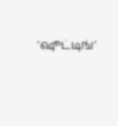‘ஷூட்டிங்’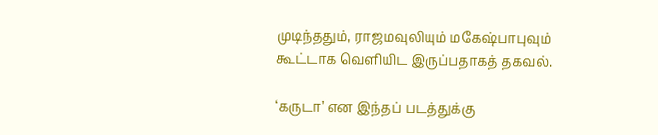முடிந்ததும், ராஜமவுலியும் மகேஷ்பாபுவும் கூட்டாக வெளியிட இருப்பதாகத் தகவல்.

‘கருடா’ என இந்தப் படத்துக்கு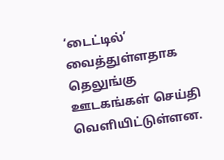‘டைட்டில்’ வைத்துள்ளதாக தெலுங்கு ஊடகங்கள் செய்தி வெளியிட்டுள்ளன.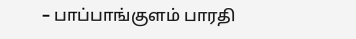– பாப்பாங்குளம் பாரதி